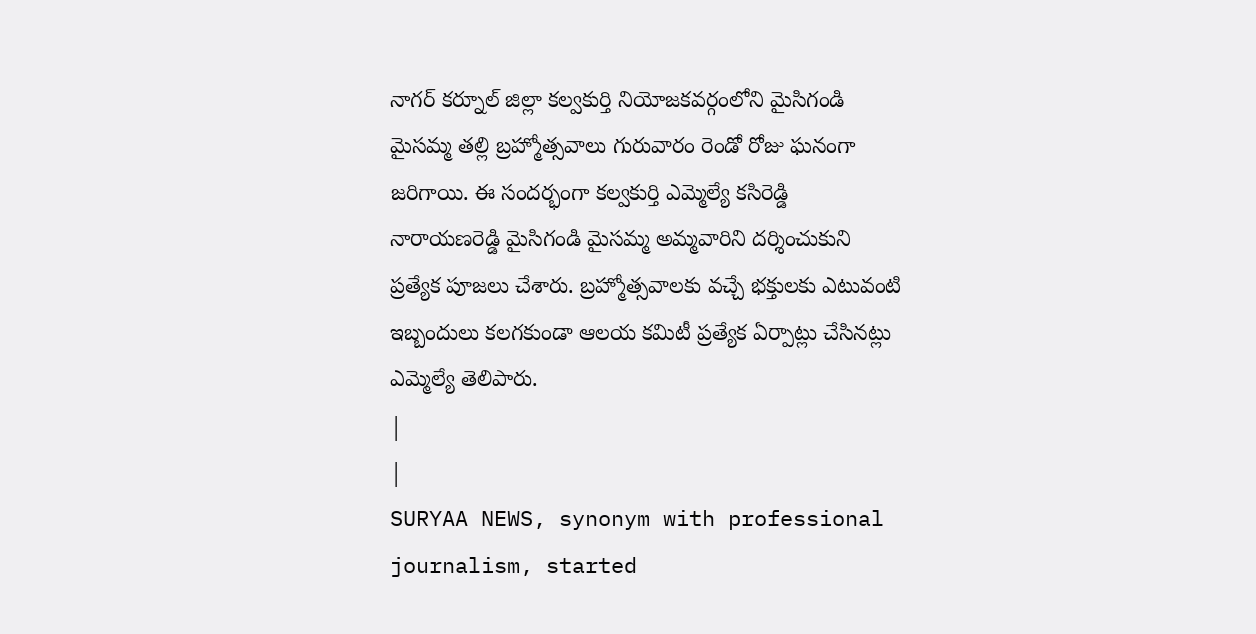నాగర్ కర్నూల్ జిల్లా కల్వకుర్తి నియోజకవర్గంలోని మైసిగండి మైసమ్మ తల్లి బ్రహ్మోత్సవాలు గురువారం రెండో రోజు ఘనంగా జరిగాయి. ఈ సందర్భంగా కల్వకుర్తి ఎమ్మెల్యే కసిరెడ్డి నారాయణరెడ్డి మైసిగండి మైసమ్మ అమ్మవారిని దర్శించుకుని ప్రత్యేక పూజలు చేశారు. బ్రహ్మోత్సవాలకు వచ్చే భక్తులకు ఎటువంటి ఇబ్బందులు కలగకుండా ఆలయ కమిటీ ప్రత్యేక ఏర్పాట్లు చేసినట్లు ఎమ్మెల్యే తెలిపారు.
|
|
SURYAA NEWS, synonym with professional journalism, started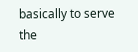basically to serve the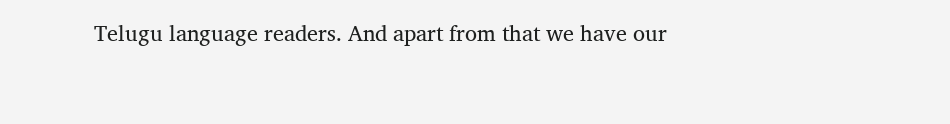Telugu language readers. And apart from that we have our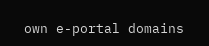own e-portal domains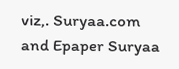viz,. Suryaa.com and Epaper Suryaa